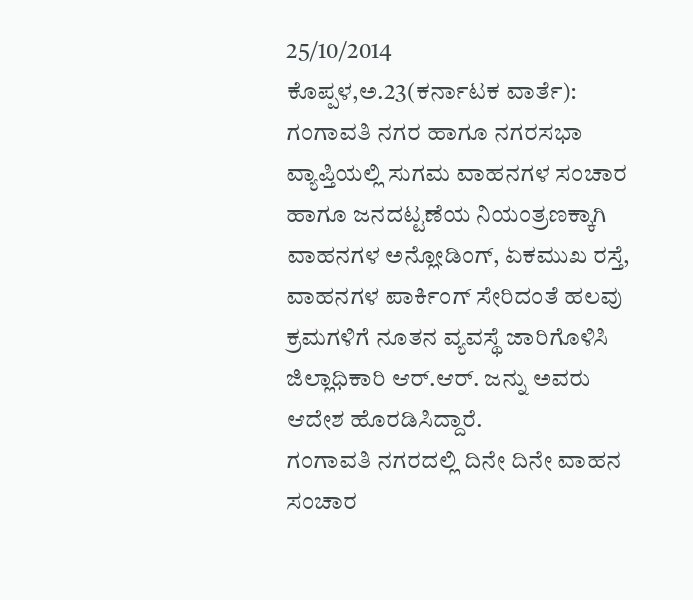25/10/2014
ಕೊಪ್ಪಳ,ಅ.23(ಕರ್ನಾಟಕ ವಾರ್ತೆ): ಗಂಗಾವತಿ ನಗರ ಹಾಗೂ ನಗರಸಭಾ ವ್ಯಾಪ್ತಿಯಲ್ಲಿ ಸುಗಮ ವಾಹನಗಳ ಸಂಚಾರ ಹಾಗೂ ಜನದಟ್ಟಣೆಯ ನಿಯಂತ್ರಣಕ್ಕಾಗಿ ವಾಹನಗಳ ಅನ್ಲೋಡಿಂಗ್, ಏಕಮುಖ ರಸ್ತೆ, ವಾಹನಗಳ ಪಾರ್ಕಿಂಗ್ ಸೇರಿದಂತೆ ಹಲವು ಕ್ರಮಗಳಿಗೆ ನೂತನ ವ್ಯವಸ್ಥೆ ಜಾರಿಗೊಳಿಸಿ ಜಿಲ್ಲಾಧಿಕಾರಿ ಆರ್.ಆರ್. ಜನ್ನು ಅವರು ಆದೇಶ ಹೊರಡಿಸಿದ್ದಾರೆ.
ಗಂಗಾವತಿ ನಗರದಲ್ಲಿ ದಿನೇ ದಿನೇ ವಾಹನ ಸಂಚಾರ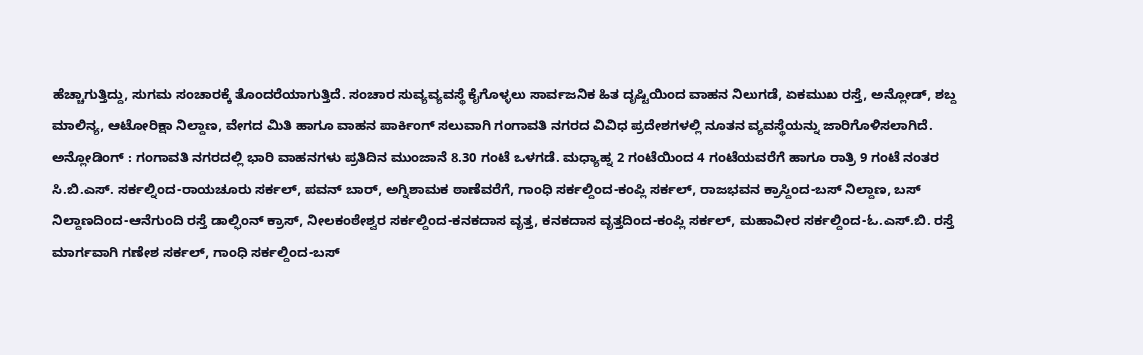ಹೆಚ್ಚಾಗುತ್ತಿದ್ದು, ಸುಗಮ ಸಂಚಾರಕ್ಕೆ ತೊಂದರೆಯಾಗುತ್ತಿದೆ. ಸಂಚಾರ ಸುವ್ಯವ್ಯವಸ್ಥೆ ಕೈಗೊಳ್ಳಲು ಸಾರ್ವಜನಿಕ ಹಿತ ದೃಷ್ಟಿಯಿಂದ ವಾಹನ ನಿಲುಗಡೆ, ಏಕಮುಖ ರಸ್ತೆ, ಅನ್ಲೋಡ್, ಶಬ್ದ ಮಾಲಿನ್ಯ, ಆಟೋರಿಕ್ಷಾ ನಿಲ್ದಾಣ, ವೇಗದ ಮಿತಿ ಹಾಗೂ ವಾಹನ ಪಾರ್ಕಿಂಗ್ ಸಲುವಾಗಿ ಗಂಗಾವತಿ ನಗರದ ವಿವಿಧ ಪ್ರದೇಶಗಳಲ್ಲಿ ನೂತನ ವ್ಯವಸ್ಥೆಯನ್ನು ಜಾರಿಗೊಳಿಸಲಾಗಿದೆ.
ಅನ್ಲೋಡಿಂಗ್ : ಗಂಗಾವತಿ ನಗರದಲ್ಲಿ ಭಾರಿ ವಾಹನಗಳು ಪ್ರತಿದಿನ ಮುಂಜಾನೆ 8.30 ಗಂಟೆ ಒಳಗಡೆ. ಮಧ್ಯಾಹ್ನ 2 ಗಂಟೆಯಿಂದ 4 ಗಂಟೆಯವರೆಗೆ ಹಾಗೂ ರಾತ್ರಿ 9 ಗಂಟೆ ನಂತರ ಸಿ.ಬಿ.ಎಸ್. ಸರ್ಕಲ್ನಿಂದ-ರಾಯಚೂರು ಸರ್ಕಲ್, ಪವನ್ ಬಾರ್, ಅಗ್ನಿಶಾಮಕ ಠಾಣೆವರೆಗೆ, ಗಾಂಧಿ ಸರ್ಕಲ್ದಿಂದ-ಕಂಪ್ಲಿ ಸರ್ಕಲ್, ರಾಜಭವನ ಕ್ರಾಸ್ದಿಂದ-ಬಸ್ ನಿಲ್ದಾಣ, ಬಸ್ ನಿಲ್ದಾಣದಿಂದ-ಆನೆಗುಂದಿ ರಸ್ತೆ ಡಾಲ್ಫಿಂನ್ ಕ್ರಾಸ್, ನೀಲಕಂಠೇಶ್ವರ ಸರ್ಕಲ್ದಿಂದ-ಕನಕದಾಸ ವೃತ್ತ, ಕನಕದಾಸ ವೃತ್ತದಿಂದ-ಕಂಪ್ಲಿ ಸರ್ಕಲ್, ಮಹಾವೀರ ಸರ್ಕಲ್ದಿಂದ-ಓ.ಎಸ್.ಬಿ. ರಸ್ತೆ ಮಾರ್ಗವಾಗಿ ಗಣೇಶ ಸರ್ಕಲ್, ಗಾಂಧಿ ಸರ್ಕಲ್ದಿಂದ-ಬಸ್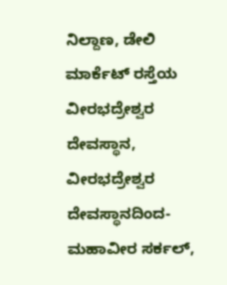ನಿಲ್ದಾಣ, ಡೇಲಿ ಮಾರ್ಕೆಟ್ ರಸ್ತೆಯ ವೀರಭದ್ರೇಶ್ವರ ದೇವಸ್ಥಾನ, ವೀರಭದ್ರೇಶ್ವರ ದೇವಸ್ಥಾನದಿಂದ-ಮಹಾವೀರ ಸರ್ಕಲ್,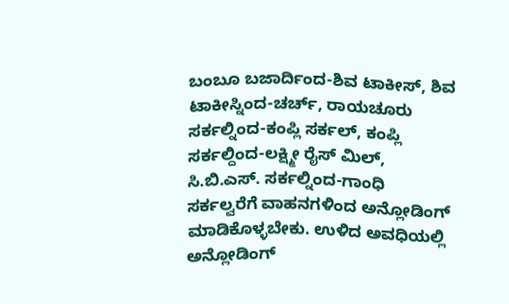ಬಂಬೂ ಬಜಾರ್ದಿಂದ-ಶಿವ ಟಾಕೀಸ್, ಶಿವ ಟಾಕೀಸ್ನಿಂದ-ಚರ್ಚ್, ರಾಯಚೂರು ಸರ್ಕಲ್ನಿಂದ-ಕಂಪ್ಲಿ ಸರ್ಕಲ್, ಕಂಪ್ಲಿ ಸರ್ಕಲ್ದಿಂದ-ಲಕ್ಷ್ಮೀ ರೈಸ್ ಮಿಲ್, ಸಿ.ಬಿ.ಎಸ್. ಸರ್ಕಲ್ನಿಂದ-ಗಾಂಧಿ ಸರ್ಕಲ್ವರೆಗೆ ವಾಹನಗಳಿಂದ ಅನ್ಲೋಡಿಂಗ್ ಮಾಡಿಕೊಳ್ಳಬೇಕು. ಉಳಿದ ಅವಧಿಯಲ್ಲಿ ಅನ್ಲೋಡಿಂಗ್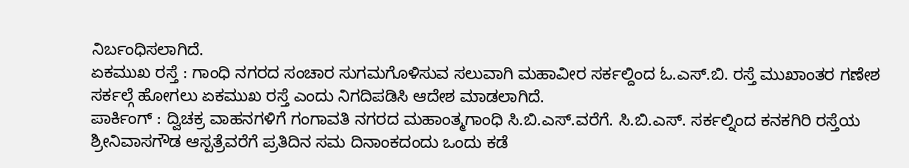ನಿರ್ಬಂಧಿಸಲಾಗಿದೆ.
ಏಕಮುಖ ರಸ್ತೆ : ಗಾಂಧಿ ನಗರದ ಸಂಚಾರ ಸುಗಮಗೊಳಿಸುವ ಸಲುವಾಗಿ ಮಹಾವೀರ ಸರ್ಕಲ್ದಿಂದ ಓ.ಎಸ್.ಬಿ. ರಸ್ತೆ ಮುಖಾಂತರ ಗಣೇಶ ಸರ್ಕಲ್ಗೆ ಹೋಗಲು ಏಕಮುಖ ರಸ್ತೆ ಎಂದು ನಿಗದಿಪಡಿಸಿ ಆದೇಶ ಮಾಡಲಾಗಿದೆ.
ಪಾರ್ಕಿಂಗ್ : ದ್ವಿಚಕ್ರ ವಾಹನಗಳಿಗೆ ಗಂಗಾವತಿ ನಗರದ ಮಹಾಂತ್ಮಗಾಂಧಿ ಸಿ.ಬಿ.ಎಸ್.ವರೆಗೆ. ಸಿ.ಬಿ.ಎಸ್. ಸರ್ಕಲ್ನಿಂದ ಕನಕಗಿರಿ ರಸ್ತೆಯ ಶ್ರೀನಿವಾಸಗೌಡ ಆಸ್ಪತ್ರೆವರೆಗೆ ಪ್ರತಿದಿನ ಸಮ ದಿನಾಂಕದಂದು ಒಂದು ಕಡೆ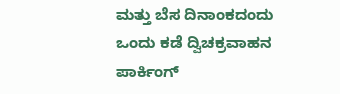ಮತ್ತು ಬೆಸ ದಿನಾಂಕದಂದು ಒಂದು ಕಡೆ ದ್ವಿಚಕ್ರವಾಹನ ಪಾರ್ಕಿಂಗ್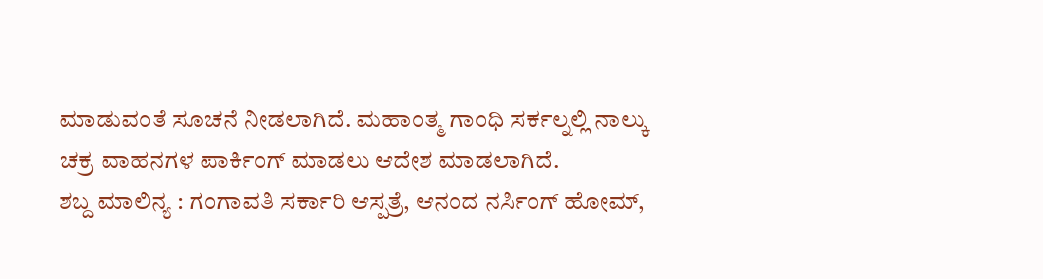ಮಾಡುವಂತೆ ಸೂಚನೆ ನೀಡಲಾಗಿದೆ. ಮಹಾಂತ್ಮ ಗಾಂಧಿ ಸರ್ಕಲ್ನಲ್ಲಿ ನಾಲ್ಕು ಚಕ್ರ ವಾಹನಗಳ ಪಾರ್ಕಿಂಗ್ ಮಾಡಲು ಆದೇಶ ಮಾಡಲಾಗಿದೆ.
ಶಬ್ದ ಮಾಲಿನ್ಯ : ಗಂಗಾವತಿ ಸರ್ಕಾರಿ ಆಸ್ಪತ್ರೆ, ಆನಂದ ನರ್ಸಿಂಗ್ ಹೋಮ್,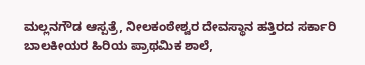ಮಲ್ಲನಗೌಡ ಆಸ್ಪತ್ರೆ, ನೀಲಕಂಠೇಶ್ವರ ದೇವಸ್ಥಾನ ಹತ್ತಿರದ ಸರ್ಕಾರಿ ಬಾಲಕೀಯರ ಹಿರಿಯ ಪ್ರಾಥಮಿಕ ಶಾಲೆ,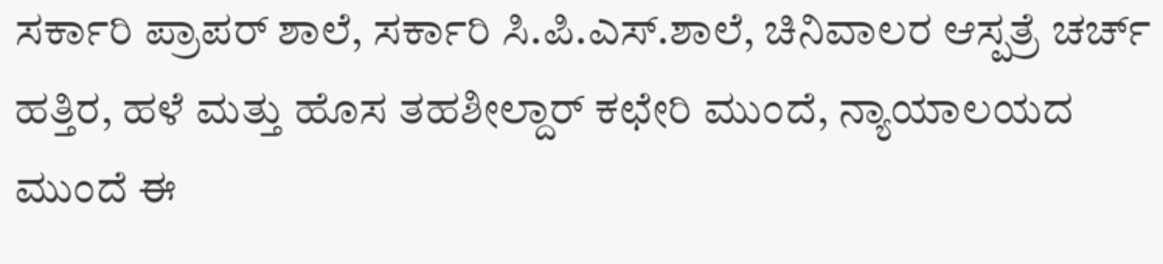ಸರ್ಕಾರಿ ಪ್ರಾಪರ್ ಶಾಲೆ, ಸರ್ಕಾರಿ ಸಿ.ಪಿ.ಎಸ್.ಶಾಲೆ, ಚಿನಿವಾಲರ ಆಸ್ಪತ್ರೆ ಚರ್ಚ್ ಹತ್ತಿರ, ಹಳೆ ಮತ್ತು ಹೊಸ ತಹಶೀಲ್ದಾರ್ ಕಛೇರಿ ಮುಂದೆ, ನ್ಯಾಯಾಲಯದ ಮುಂದೆ ಈ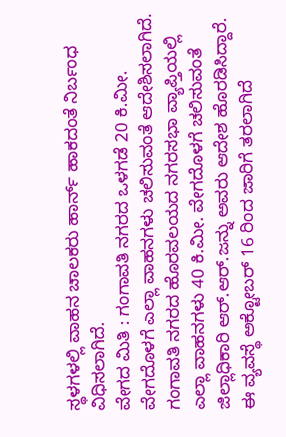ಸ್ಥಳಗಳಲ್ಲಿ ವಾಹನ ಚಾಲಕರು ಹಾರ್ನ್ ಹಾಕದಂತೆ ನಿರ್ಬಂಧ ವಿಧಿಸಲಾಗಿದೆ.
ವೇಗದ ಮಿತಿ : ಗಂಗಾವತಿ ನಗರದ ಒಳಗಡೆ 20 ಕಿ.ಮೀ. ವೇಗದೊಳಗೆ ಎಲ್ಲಾ ವಾಹನಗಳು ಚಲಿಸುವಂತೆ ಆದೇಶಿಸಲಾಗಿದೆ. ಗಂಗಾವತಿ ನಗರದ ಹೊರವಲಯದ ನಗರಸಭಾ ವ್ಯಾಪ್ತಿಯಲ್ಲಿ ಎಲ್ಲಾ ವಾಹನಗಳು 40 ಕಿ.ಮೀ. ವೇಗದೊಳಗೆ ಚಲಿಸುವಂತೆ ಜಿಲ್ಲಾಧಿಕಾರಿ ಆರ್.ಆರ್.ಜನ್ನು ಅವರು ಆದೇಶ ಹೊರಡಿಸಿದ್ದಾರೆ. ಈ ವ್ಯವಸ್ಥೆ ಅಕ್ಟೋಬರ್ 16 ರಿಂದ ಜಾರಿಗೆ ತರಲಾಗಿದೆ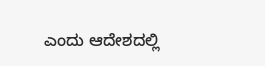ಎಂದು ಆದೇಶದಲ್ಲಿ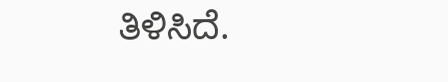ತಿಳಿಸಿದೆ.